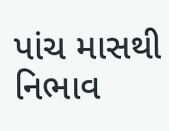પાંચ માસથી નિભાવ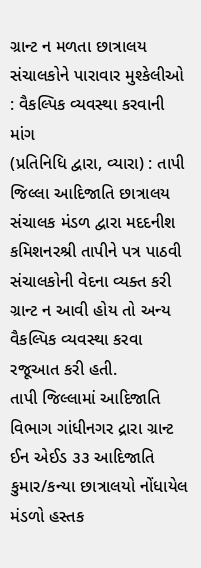ગ્રાન્ટ ન મળતા છાત્રાલય સંચાલકોને પારાવાર મુશ્કેલીઓ : વૈકલ્પિક વ્યવસ્થા કરવાની માંગ
(પ્રતિનિધિ દ્વારા, વ્યારા) : તાપી જિલ્લા આદિજાતિ છાત્રાલય સંચાલક મંડળ દ્વારા મદદનીશ કમિશનરશ્રી તાપીને પત્ર પાઠવી સંચાલકોની વેદના વ્યક્ત કરી ગ્રાન્ટ ન આવી હોય તો અન્ય વૈકલ્પિક વ્યવસ્થા કરવા રજૂઆત કરી હતી.
તાપી જિલ્લામાં આદિજાતિ વિભાગ ગાંધીનગર દ્રારા ગ્રાન્ટ ઈન એઈડ ૩૩ આદિજાતિ કુમાર/કન્યા છાત્રાલયો નોંધાયેલ મંડળો હસ્તક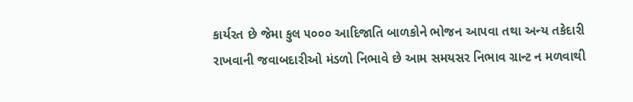કાર્યરત છે જેમા કુલ ૫૦૦૦ આદિજાતિ બાળકોને ભોજન આપવા તથા અન્ય તકેદારી રાખવાની જવાબદારીઓ મંડળો નિભાવે છે આમ સમયસર નિભાવ ગ્રાન્ટ ન મળવાથી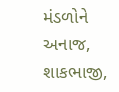મંડળોને અનાજ, શાકભાજી,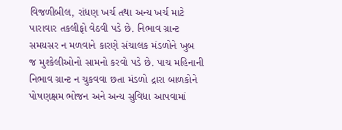વિજળીબીલ, રાંધણ ખર્ચ તથા અન્ય ખર્ચ માટે પારાવાર તકલીફો વેઠવી પડે છે. નિભાવ ગ્રાન્ટ સમયસર ન મળવાને કારણે સંચાલક મંડળોને ખુબ જ મુશ્કેલીઓનો સામનો કરવો પડે છે. પાચ મહિનાની નિભાવ ગ્રાન્ટ ન ચુકવવા છતા મંડળો દ્રારા બાળકોને પોષણક્ષમ ભોજન અને અન્ય સુવિધા આપવામાં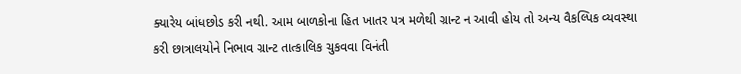ક્યારેય બાંધછોડ કરી નથી. આમ બાળકોના હિત ખાતર પત્ર મળેથી ગ્રાન્ટ ન આવી હોય તો અન્ય વૈકલ્પિક વ્યવસ્થા કરી છાત્રાલયોને નિભાવ ગ્રાન્ટ તાત્કાલિક ચુકવવા વિનંતી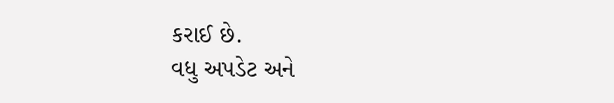કરાઈ છે.
વધુ અપડેટ અને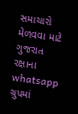સમાચારો મેળવવા માટે ગુજરાત રક્ષાના whatsapp ગ્રુપમાં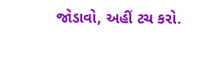જોડાવો, અહીં ટચ કરો.